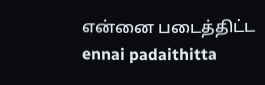என்னை படைத்திட்ட
ennai padaithitta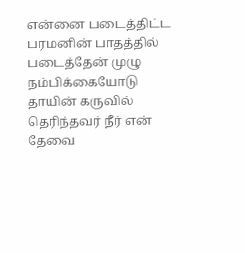என்னை படைத்திட்ட பரமனின் பாதத்தில் படைத்தேன் முழு நம்பிக்கையோடு தாயின் கருவில் தெரிந்தவர் நீர் என் தேவை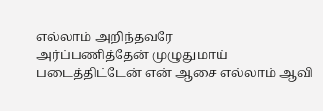எல்லாம் அறிந்தவரே
அர்ப்பணித்தேன் முழுதுமாய் படைத்திட்டேன் என் ஆசை எல்லாம் ஆவி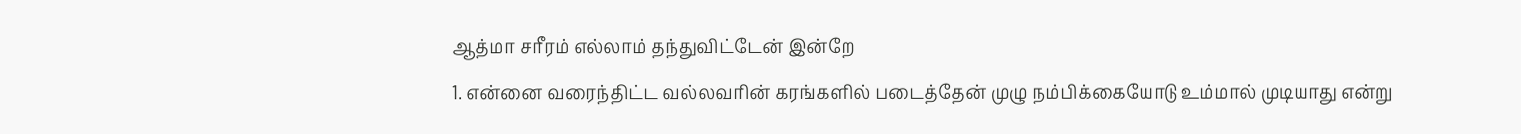ஆத்மா சரீரம் எல்லாம் தந்துவிட்டேன் இன்றே
1. என்னை வரைந்திட்ட வல்லவரின் கரங்களில் படைத்தேன் முழு நம்பிக்கையோடு உம்மால் முடியாது என்று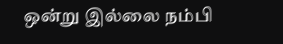ஒன்று இல்லை நம்பி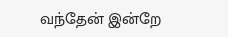வந்தேன் இன்றே